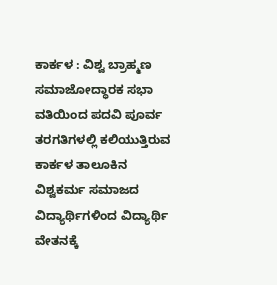ಕಾರ್ಕಳ : ವಿಶ್ವ ಬ್ರಾಹ್ಮಣ ಸಮಾಜೋದ್ಧಾರಕ ಸಭಾ ವತಿಯಿಂದ ಪದವಿ ಪೂರ್ವ ತರಗತಿಗಳಲ್ಲಿ ಕಲಿಯುತ್ತಿರುವ ಕಾರ್ಕಳ ತಾಲೂಕಿನ ವಿಶ್ವಕರ್ಮ ಸಮಾಜದ ವಿದ್ಯಾರ್ಥಿಗಳಿಂದ ವಿದ್ಯಾರ್ಥಿ ವೇತನಕ್ಕೆ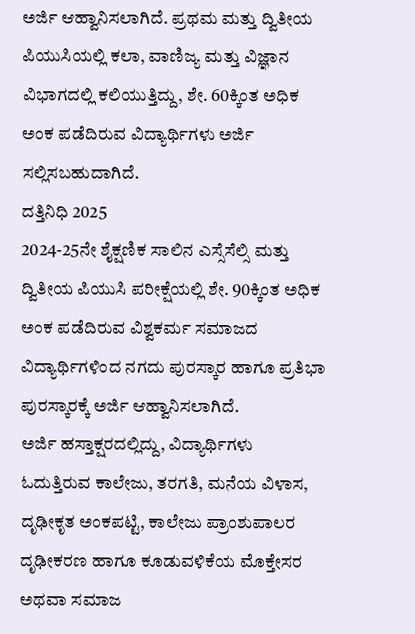ಅರ್ಜಿ ಆಹ್ವಾನಿಸಲಾಗಿದೆ. ಪ್ರಥಮ ಮತ್ತು ದ್ವಿತೀಯ ಪಿಯುಸಿಯಲ್ಲಿ ಕಲಾ, ವಾಣಿಜ್ಯ ಮತ್ತು ವಿಜ್ಞಾನ ವಿಭಾಗದಲ್ಲಿ ಕಲಿಯುತ್ತಿದ್ದು, ಶೇ. 60ಕ್ಕಿಂತ ಅಧಿಕ ಅಂಕ ಪಡೆದಿರುವ ವಿದ್ಯಾರ್ಥಿಗಳು ಅರ್ಜಿ ಸಲ್ಲಿಸಬಹುದಾಗಿದೆ.
ದತ್ತಿನಿಧಿ 2025
2024-25ನೇ ಶೈಕ್ಷಣಿಕ ಸಾಲಿನ ಎಸ್ಸೆಸೆಲ್ಸಿ ಮತ್ತು ದ್ವಿತೀಯ ಪಿಯುಸಿ ಪರೀಕ್ಷೆಯಲ್ಲಿ ಶೇ. 90ಕ್ಕಿಂತ ಅಧಿಕ ಅಂಕ ಪಡೆದಿರುವ ವಿಶ್ವಕರ್ಮ ಸಮಾಜದ ವಿದ್ಯಾರ್ಥಿಗಳಿಂದ ನಗದು ಪುರಸ್ಕಾರ ಹಾಗೂ ಪ್ರತಿಭಾ ಪುರಸ್ಕಾರಕ್ಕೆ ಅರ್ಜಿ ಆಹ್ವಾನಿಸಲಾಗಿದೆ.
ಅರ್ಜಿ ಹಸ್ತಾಕ್ಷರದಲ್ಲಿದ್ದು, ವಿದ್ಯಾರ್ಥಿಗಳು ಓದುತ್ತಿರುವ ಕಾಲೇಜು, ತರಗತಿ, ಮನೆಯ ವಿಳಾಸ, ದೃಢೀಕೃತ ಅಂಕಪಟ್ಟಿ, ಕಾಲೇಜು ಪ್ರಾಂಶುಪಾಲರ ದೃಢೀಕರಣ ಹಾಗೂ ಕೂಡುವಳಿಕೆಯ ಮೊಕ್ತೇಸರ ಅಥವಾ ಸಮಾಜ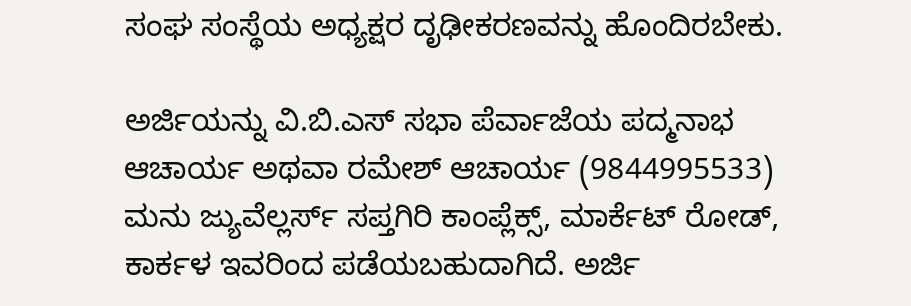ಸಂಘ ಸಂಸ್ಥೆಯ ಅಧ್ಯಕ್ಷರ ದೃಢೀಕರಣವನ್ನು ಹೊಂದಿರಬೇಕು.

ಅರ್ಜಿಯನ್ನು ವಿ.ಬಿ.ಎಸ್ ಸಭಾ ಪೆರ್ವಾಜೆಯ ಪದ್ಮನಾಭ ಆಚಾರ್ಯ ಅಥವಾ ರಮೇಶ್ ಆಚಾರ್ಯ (9844995533) ಮನು ಜ್ಯುವೆಲ್ಲರ್ಸ್ ಸಪ್ತಗಿರಿ ಕಾಂಪ್ಲೆಕ್ಸ್, ಮಾರ್ಕೆಟ್ ರೋಡ್, ಕಾರ್ಕಳ ಇವರಿಂದ ಪಡೆಯಬಹುದಾಗಿದೆ. ಅರ್ಜಿ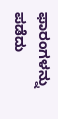ಫಾರಂಗಳನ್ನು ಪಡೆದು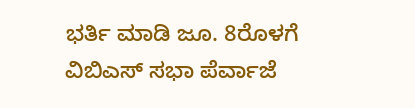ಭರ್ತಿ ಮಾಡಿ ಜೂ. 8ರೊಳಗೆ ವಿಬಿಎಸ್ ಸಭಾ ಪೆರ್ವಾಜೆ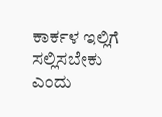ಕಾರ್ಕಳ ಇಲ್ಲಿಗೆ ಸಲ್ಲಿಸಬೇಕು ಎಂದು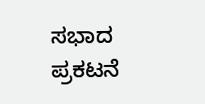ಸಭಾದ ಪ್ರಕಟನೆ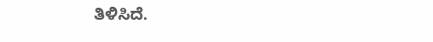ತಿಳಿಸಿದೆ.